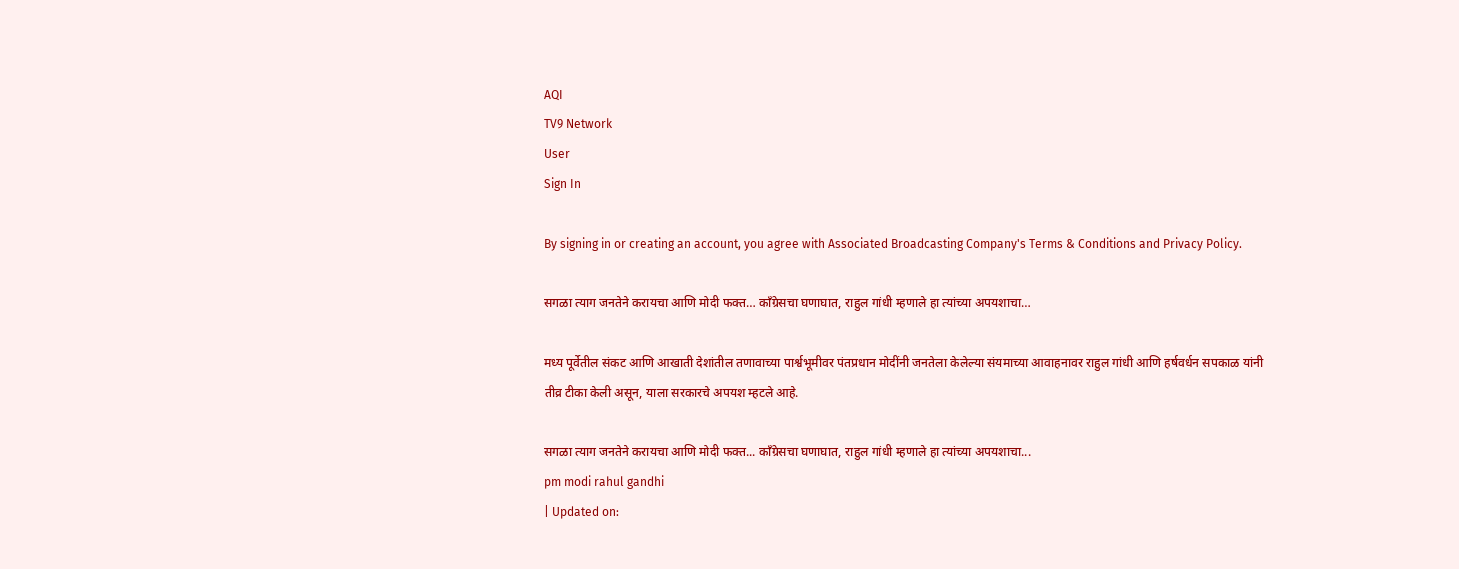AQI
TV9 Network
User
Sign In

By signing in or creating an account, you agree with Associated Broadcasting Company's Terms & Conditions and Privacy Policy.

सगळा त्याग जनतेने करायचा आणि मोदी फक्त… काँग्रेसचा घणाघात, राहुल गांधी म्हणाले हा त्यांच्या अपयशाचा…

मध्य पूर्वेतील संकट आणि आखाती देशांतील तणावाच्या पार्श्वभूमीवर पंतप्रधान मोदींनी जनतेला केलेल्या संयमाच्या आवाहनावर राहुल गांधी आणि हर्षवर्धन सपकाळ यांनी तीव्र टीका केली असून, याला सरकारचे अपयश म्हटले आहे.

सगळा त्याग जनतेने करायचा आणि मोदी फक्त... काँग्रेसचा घणाघात, राहुल गांधी म्हणाले हा त्यांच्या अपयशाचा...
pm modi rahul gandhi
| Updated on: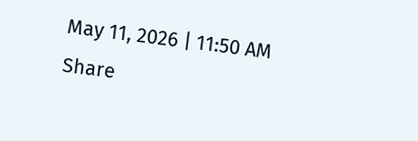May 11, 2026 | 11:50 AM
Share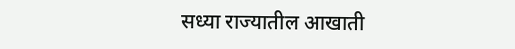सध्या राज्यातील आखाती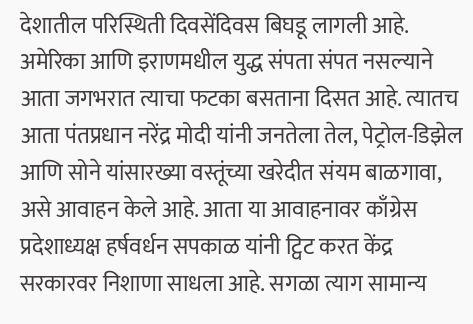देशातील परिस्थिती दिवसेंदिवस बिघडू लागली आहे. अमेरिका आणि इराणमधील युद्ध संपता संपत नसल्याने आता जगभरात त्याचा फटका बसताना दिसत आहे. त्यातच आता पंतप्रधान नरेंद्र मोदी यांनी जनतेला तेल, पेट्रोल-डिझेल आणि सोने यांसारख्या वस्तूंच्या खरेदीत संयम बाळगावा, असे आवाहन केले आहे. आता या आवाहनावर काँग्रेस प्रदेशाध्यक्ष हर्षवर्धन सपकाळ यांनी ट्विट करत केंद्र सरकारवर निशाणा साधला आहे. सगळा त्याग सामान्य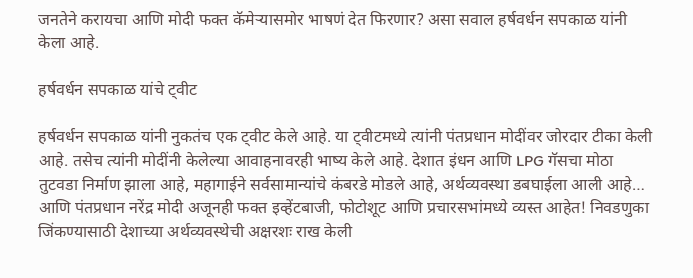जनतेने करायचा आणि मोदी फक्त कॅमेऱ्यासमोर भाषणं देत फिरणार? असा सवाल हर्षवर्धन सपकाळ यांनी केला आहे.

हर्षवर्धन सपकाळ यांचे ट्वीट

हर्षवर्धन सपकाळ यांनी नुकतंच एक ट्वीट केले आहे. या ट्वीटमध्ये त्यांनी पंतप्रधान मोदींवर जोरदार टीका केली आहे. तसेच त्यांनी मोदींनी केलेल्या आवाहनावरही भाष्य केले आहे. देशात इंधन आणि LPG गॅसचा मोठा तुटवडा निर्माण झाला आहे, महागाईने सर्वसामान्यांचे कंबरडे मोडले आहे, अर्थव्यवस्था डबघाईला आली आहे… आणि पंतप्रधान नरेंद्र मोदी अजूनही फक्त इव्हेंटबाजी, फोटोशूट आणि प्रचारसभांमध्ये व्यस्त आहेत! निवडणुका जिंकण्यासाठी देशाच्या अर्थव्यवस्थेची अक्षरशः राख केली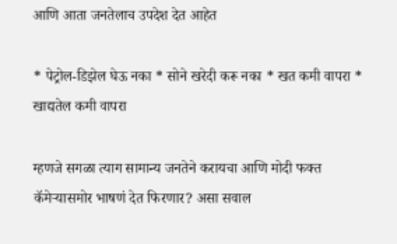आणि आता जनतेलाच उपदेश देत आहेत

* पेट्रोल-डिझेल घेऊ नका * सोने खरेदी करू नका * खत कमी वापरा * खाद्यतेल कमी वापरा

म्हणजे सगळा त्याग सामान्य जनतेने करायचा आणि मोदी फक्त कॅमेऱ्यासमोर भाषणं देत फिरणार? असा सवाल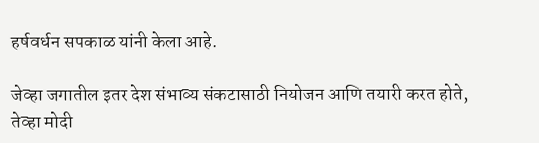हर्षवर्धन सपकाळ यांनी केला आहे.

जेव्हा जगातील इतर देश संभाव्य संकटासाठी नियोजन आणि तयारी करत होते, तेव्हा मोदी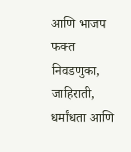आणि भाजप फक्त निवडणुका, जाहिराती, धर्मांधता आणि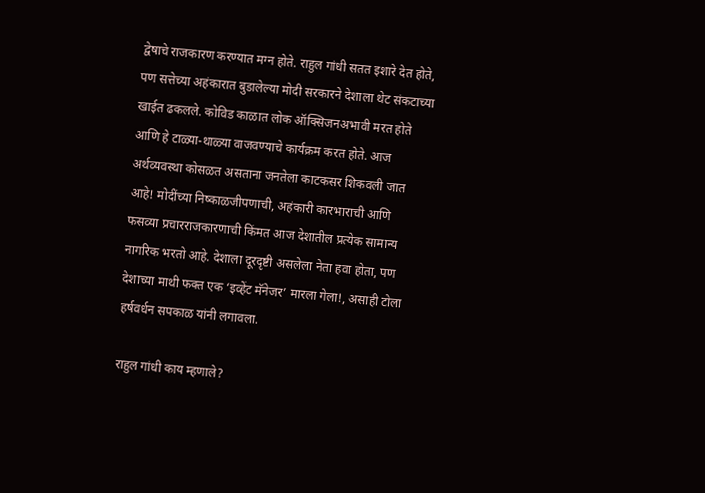द्वेषाचे राजकारण करण्यात मग्न होते. राहुल गांधी सतत इशारे देत होते, पण सत्तेच्या अहंकारात बुडालेल्या मोदी सरकारने देशाला थेट संकटाच्या खाईत ढकलले. कोविड काळात लोक ऑक्सिजनअभावी मरत होते आणि हे टाळ्या-थाळ्या वाजवण्याचे कार्यक्रम करत होते. आज अर्थव्यवस्था कोसळत असताना जनतेला काटकसर शिकवली जात आहे! मोदींच्या निष्काळजीपणाची, अहंकारी कारभाराची आणि फसव्या प्रचारराजकारणाची किंमत आज देशातील प्रत्येक सामान्य नागरिक भरतो आहे. देशाला दूरदृष्टी असलेला नेता हवा होता, पण देशाच्या माथी फक्त एक ‘इव्हेंट मॅनेजर’ मारला गेला!, असाही टोला हर्षवर्धन सपकाळ यांनी लगावला.

राहुल गांधी काय म्हणाले?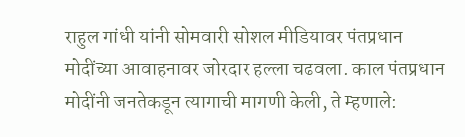राहुल गांधी यांनी सोमवारी सोशल मीडियावर पंतप्रधान मोदींच्या आवाहनावर जोरदार हल्ला चढवला. काल पंतप्रधान मोदींनी जनतेकडून त्यागाची मागणी केली, ते म्हणाले: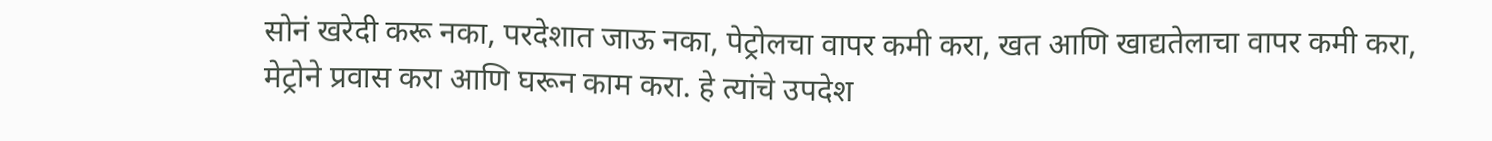सोनं खरेदी करू नका, परदेशात जाऊ नका, पेट्रोलचा वापर कमी करा, खत आणि खाद्यतेलाचा वापर कमी करा, मेट्रोने प्रवास करा आणि घरून काम करा. हे त्यांचे उपदेश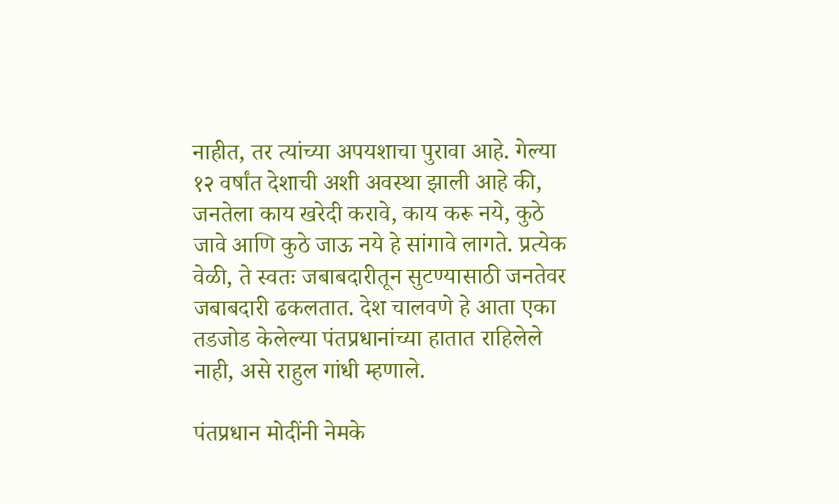नाहीत, तर त्यांच्या अपयशाचा पुरावा आहे. गेल्या १२ वर्षांत देशाची अशी अवस्था झाली आहे की, जनतेला काय खरेदी करावे, काय करू नये, कुठे जावे आणि कुठे जाऊ नये हे सांगावे लागते. प्रत्येक वेळी, ते स्वतः जबाबदारीतून सुटण्यासाठी जनतेवर जबाबदारी ढकलतात. देश चालवणे हे आता एका तडजोड केलेल्या पंतप्रधानांच्या हातात राहिलेले नाही, असे राहुल गांधी म्हणाले.

पंतप्रधान मोदींनी नेमके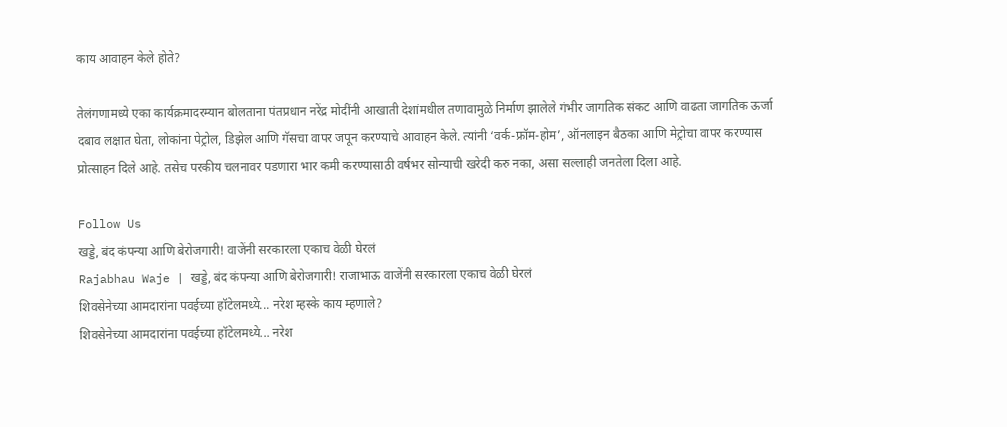काय आवाहन केले होते?

तेलंगणामध्ये एका कार्यक्रमादरम्यान बोलताना पंतप्रधान नरेंद्र मोदींनी आखाती देशांमधील तणावामुळे निर्माण झालेले गंभीर जागतिक संकट आणि वाढता जागतिक ऊर्जा दबाव लक्षात घेता, लोकांना पेट्रोल, डिझेल आणि गॅसचा वापर जपून करण्याचे आवाहन केले. त्यांनी ‘वर्क-फ्रॉम-होम’, ऑनलाइन बैठका आणि मेट्रोचा वापर करण्यास प्रोत्साहन दिले आहे. तसेच परकीय चलनावर पडणारा भार कमी करण्यासाठी वर्षभर सोन्याची खरेदी करु नका, असा सल्लाही जनतेला दिला आहे.

Follow Us
खड्डे, बंद कंपन्या आणि बेरोजगारी! वाजेंनी सरकारला एकाच वेळी घेरलं
Rajabhau Waje | खड्डे, बंद कंपन्या आणि बेरोजगारी! राजाभाऊ वाजेंनी सरकारला एकाच वेळी घेरलं
शिवसेनेच्या आमदारांना पवईच्या हॉटेलमध्ये... नरेश म्हस्के काय म्हणाले?
शिवसेनेच्या आमदारांना पवईच्या हॉटेलमध्ये... नरेश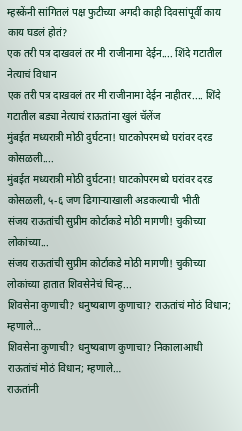म्हस्केंनी सांगितलं पक्ष फुटीच्या अगदी काही दिवसांपूर्वी काय काय घडलं होतं?
एक तरी पत्र दाखवलं तर मी राजीनामा देईन.... शिंदे गटातील नेत्याचं विधान
एक तरी पत्र दाखवलं तर मी राजीनामा देईन नाहीतर.... शिंदे गटातील बड्या नेत्याचं राऊतांना खुलं चॅलेंज
मुंबईत मध्यरात्री मोठी दुर्घटना! घाटकोपरमध्ये घरांवर दरड कोसळली....
मुंबईत मध्यरात्री मोठी दुर्घटना! घाटकोपरमध्ये घरांवर दरड कोसळली, ५-६ जण ढिगाऱ्याखाली अडकल्याची भीती
संजय राऊतांची सुप्रीम कोर्टाकडे मोठी मागणी! चुकीच्या लोकांच्या...
संजय राऊतांची सुप्रीम कोर्टाकडे मोठी मागणी! चुकीच्या लोकांच्या हातात शिवसेनेचं चिन्ह...
शिवसेना कुणाची? धनुष्यबाण कुणाचा? राऊतांचं मोठं विधान; म्हणाले…
शिवसेना कुणाची? धनुष्यबाण कुणाचा? निकालाआधी राऊतांचं मोठं विधान; म्हणाले…
राऊतांनी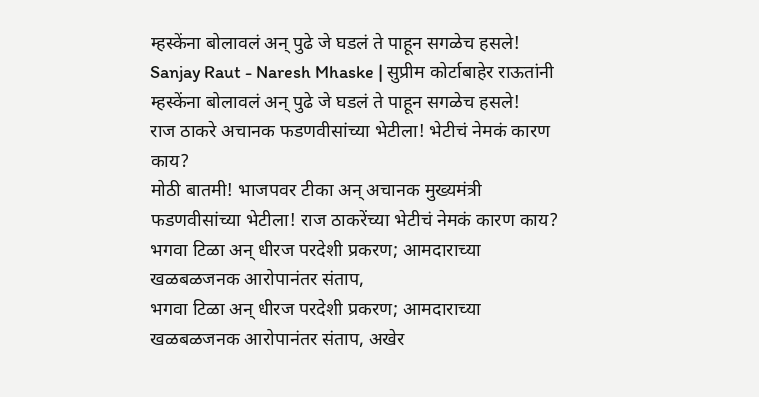म्हस्केंना बोलावलं अन् पुढे जे घडलं ते पाहून सगळेच हसले!
Sanjay Raut - Naresh Mhaske | सुप्रीम कोर्टाबाहेर राऊतांनी म्हस्केंना बोलावलं अन् पुढे जे घडलं ते पाहून सगळेच हसले!
राज ठाकरे अचानक फडणवीसांच्या भेटीला! भेटीचं नेमकं कारण काय?
मोठी बातमी! भाजपवर टीका अन् अचानक मुख्यमंत्री फडणवीसांच्या भेटीला! राज ठाकरेंच्या भेटीचं नेमकं कारण काय?
भगवा टिळा अन् धीरज परदेशी प्रकरण; आमदाराच्या खळबळजनक आरोपानंतर संताप,
भगवा टिळा अन् धीरज परदेशी प्रकरण; आमदाराच्या खळबळजनक आरोपानंतर संताप, अखेर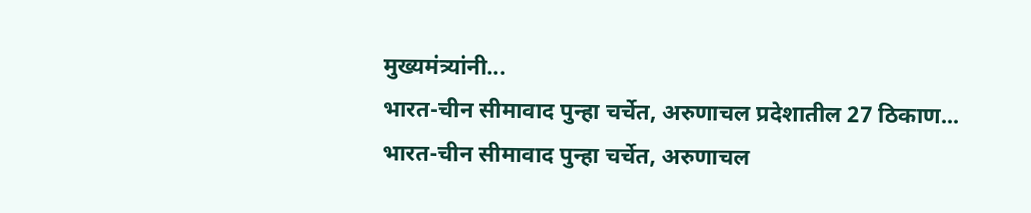मुख्यमंत्र्यांनी...
भारत-चीन सीमावाद पुन्हा चर्चेत, अरुणाचल प्रदेशातील 27 ठिकाण...
भारत-चीन सीमावाद पुन्हा चर्चेत, अरुणाचल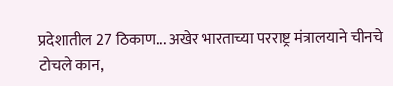प्रदेशातील 27 ठिकाण... अखेर भारताच्या परराष्ट्र मंत्रालयाने चीनचे टोचले कान,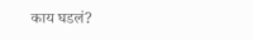काय घडलं?